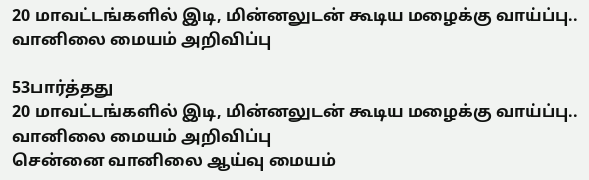20 மாவட்டங்களில் இடி, மின்னலுடன் கூடிய மழைக்கு வாய்ப்பு.. வானிலை மையம் அறிவிப்பு

53பார்த்தது
20 மாவட்டங்களில் இடி, மின்னலுடன் கூடிய மழைக்கு வாய்ப்பு.. வானிலை மையம் அறிவிப்பு
சென்னை வானிலை ஆய்வு மையம்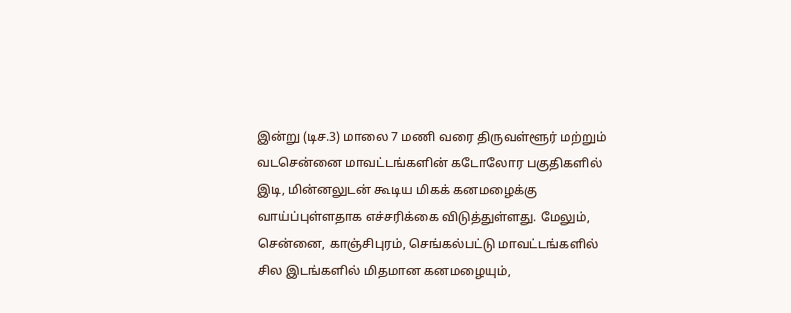இன்று (டிச.3) மாலை 7 மணி வரை திருவள்ளூர் மற்றும் வடசென்னை மாவட்டங்களின் கடோலோர பகுதிகளில் இடி, மின்னலுடன் கூடிய மிகக் கனமழைக்கு வாய்ப்புள்ளதாக எச்சரிக்கை விடுத்துள்ளது. மேலும், சென்னை, காஞ்சிபுரம், செங்கல்பட்டு மாவட்டங்களில் சில இடங்களில் மிதமான கனமழையும்,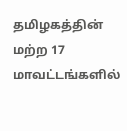தமிழகத்தின் மற்ற 17 மாவட்டங்களில்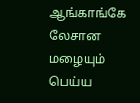ஆங்காங்கே லேசான மழையும் பெய்ய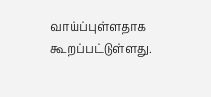வாய்ப்புள்ளதாக கூறப்பட்டுள்ளது.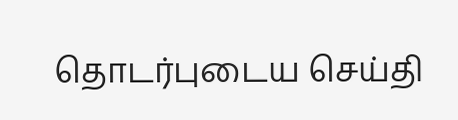தொடர்புடைய செய்தி